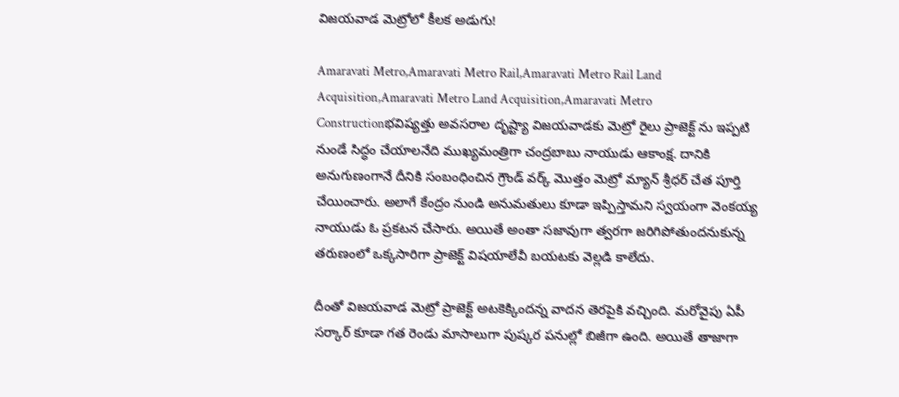విజయవాడ మెట్రోలో కీలక అడుగు!

Amaravati Metro,Amaravati Metro Rail,Amaravati Metro Rail Land Acquisition,Amaravati Metro Land Acquisition,Amaravati Metro Constructionభవిష్యత్తు అవసరాల దృష్ట్యా విజయవాడకు మెట్రో రైలు ప్రాజెక్ట్ ను ఇప్పటి నుండే సిద్ధం చేయాలనేది ముఖ్యమంత్రిగా చంద్రబాబు నాయుడు ఆకాంక్ష. దానికి అనుగుణంగానే దీనికి సంబంధించిన గ్రౌండ్ వర్క్ మొత్తం మెట్రో మ్యాన్ శ్రీధర్ చేత పూర్తి చేయించారు. అలాగే కేంద్రం నుండి అనుమతులు కూడా ఇప్పిస్తామని స్వయంగా వెంకయ్య నాయుడు ఓ ప్రకటన చేసారు. అయితే అంతా సజావుగా త్వరగా జరిగిపోతుందనుకున్న తరుణంలో ఒక్కసారిగా ప్రాజెక్ట్ విషయాలేవీ బయటకు వెల్లడి కాలేదు.

దీంతో విజయవాడ మెట్రో ప్రాజెక్ట్ అటకెక్కిందన్న వాదన తెరపైకి వచ్చింది. మరోవైపు ఏపీ సర్కార్ కూడా గత రెండు మాసాలుగా పుష్కర పనుల్లో బిజీగా ఉంది. అయితే తాజాగా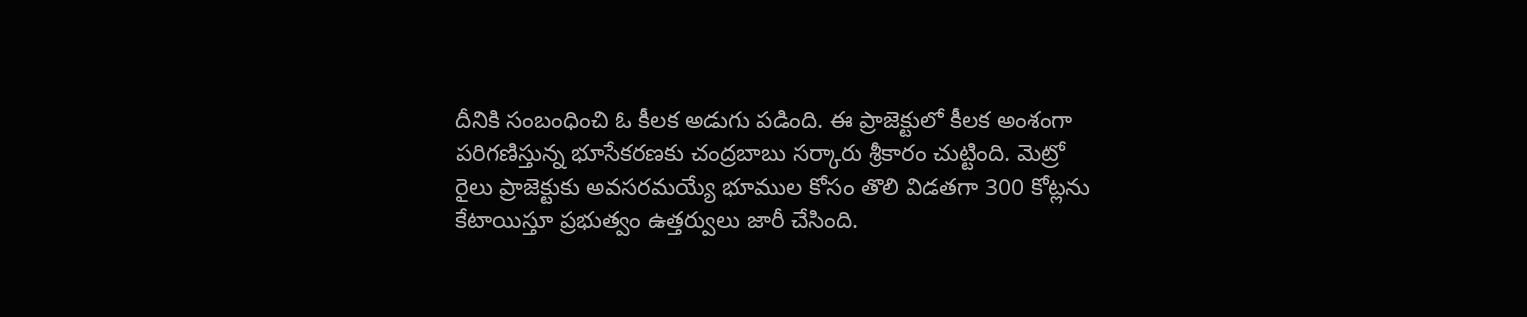దీనికి సంబంధించి ఓ కీలక అడుగు పడింది. ఈ ప్రాజెక్టులో కీలక అంశంగా పరిగణిస్తున్న భూసేకరణకు చంద్రబాబు సర్కారు శ్రీకారం చుట్టింది. మెట్రో రైలు ప్రాజెక్టుకు అవసరమయ్యే భూముల కోసం తొలి విడతగా 300 కోట్లను కేటాయిస్తూ ప్రభుత్వం ఉత్తర్వులు జారీ చేసింది.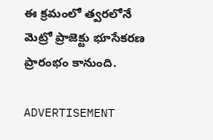ఈ క్రమంలో త్వరలోనే మెట్రో ప్రాజెక్టు భూసేకరణ ప్రారంభం కానుంది.

ADVERTISEMENT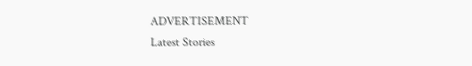ADVERTISEMENT
Latest Stories